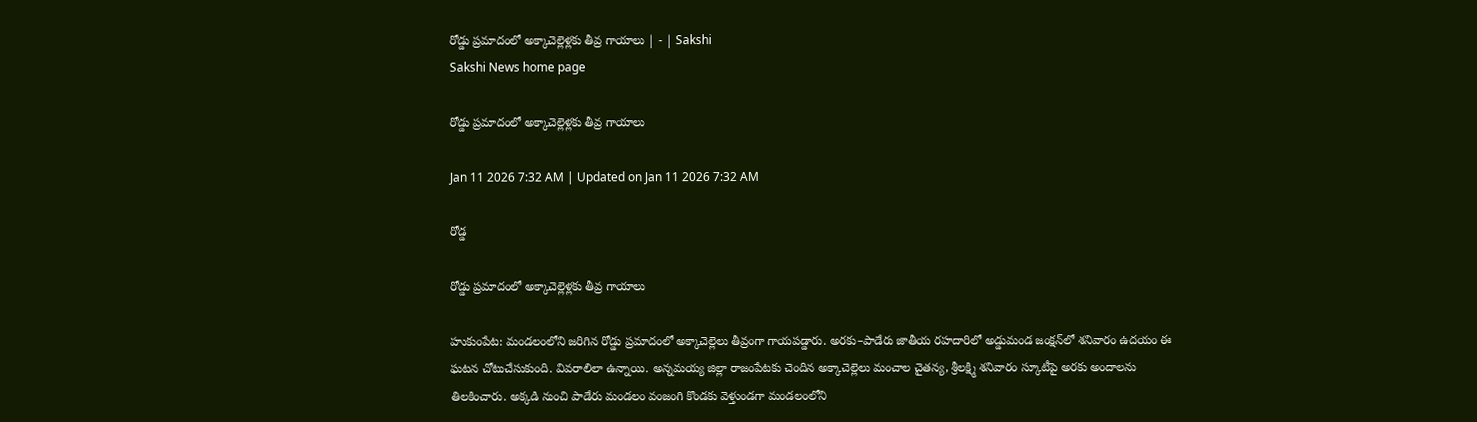రోడ్డు ప్రమాదంలో అక్కాచెల్లెళ్లకు తీవ్ర గాయాలు | - | Sakshi
Sakshi News home page

రోడ్డు ప్రమాదంలో అక్కాచెల్లెళ్లకు తీవ్ర గాయాలు

Jan 11 2026 7:32 AM | Updated on Jan 11 2026 7:32 AM

రోడ్డ

రోడ్డు ప్రమాదంలో అక్కాచెల్లెళ్లకు తీవ్ర గాయాలు

హుకుంపేట: మండలంలోని జరిగిన రోడ్డు ప్రమాదంలో అక్కాచెల్లెలు తీవ్రంగా గాయపడ్డారు. అరకు–పాడేరు జాతీయ రహదారిలో అడ్డుమండ జంక్షన్‌లో శనివారం ఉదయం ఈ ఘటన చోటుచేసుకుంది. వివరాలిలా ఉన్నాయి. అన్నమయ్య జిల్లా రాజంపేటకు చెందిన అక్కాచెల్లెలు మంచాల చైతన్య, శ్రీలక్ష్మి శనివారం స్కూటీపై అరకు అందాలను తిలకించారు. అక్కడి నుంచి పాడేరు మండలం వంజంగి కొండకు వెళ్తుండగా మండలంలోని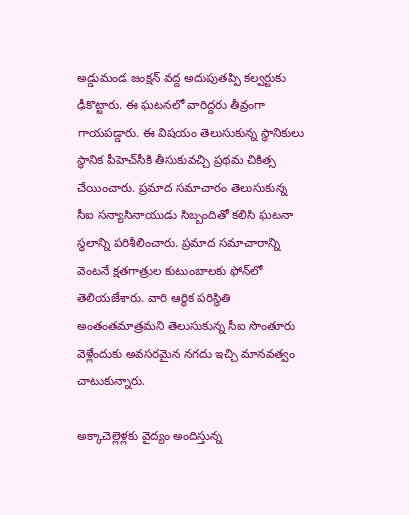అడ్డుమండ జంక్షన్‌ వద్ద అదుపుతప్పి కల్వర్టుకు ఢీకొట్టారు. ఈ ఘటనలో వారిద్దరు తీవ్రంగా గాయపడ్డారు. ఈ విషయం తెలుసుకున్న స్థానికులు స్థానిక పీహెచ్‌సీకి తీసుకువచ్చి ప్రథమ చికిత్స చేయించారు. ప్రమాద సమాచారం తెలుసుకున్న సీఐ సన్యాసినాయుడు సిబ్బందితో కలిసి ఘటనా స్థలాన్ని పరిశీలించారు. ప్రమాద సమాచారాన్ని వెంటనే క్షతగాత్రుల కుటుంబాలకు ఫోన్‌లో తెలియజేశారు. వారి ఆర్థిక పరిస్థితి అంతంతమాత్రమని తెలుసుకున్న సీఐ సొంతూరు వెళ్లేందుకు అవసరమైన నగదు ఇచ్చి మానవత్వం చాటుకున్నారు.

అక్కాచెల్లెళ్లకు వైద్యం అందిస్తున్న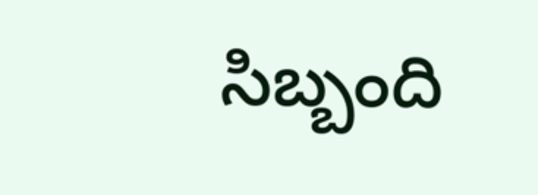సిబ్బంది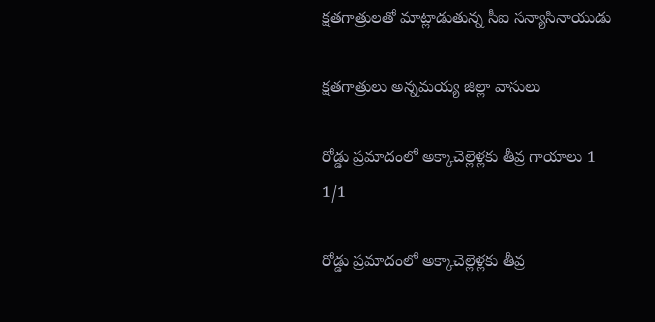క్షతగాత్రులతో మాట్లాడుతున్న సీఐ సన్యాసినాయుడు

క్షతగాత్రులు అన్నమయ్య జిల్లా వాసులు

రోడ్డు ప్రమాదంలో అక్కాచెల్లెళ్లకు తీవ్ర గాయాలు 1
1/1

రోడ్డు ప్రమాదంలో అక్కాచెల్లెళ్లకు తీవ్ర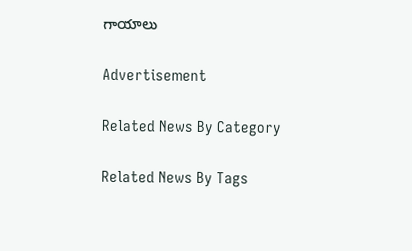గాయాలు

Advertisement

Related News By Category

Related News By Tags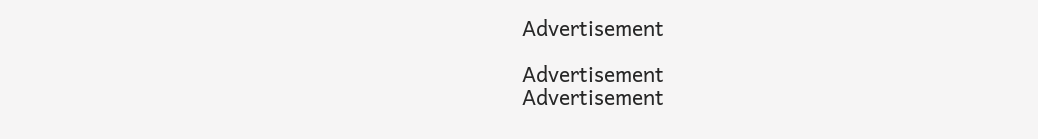Advertisement

Advertisement
Advertisement